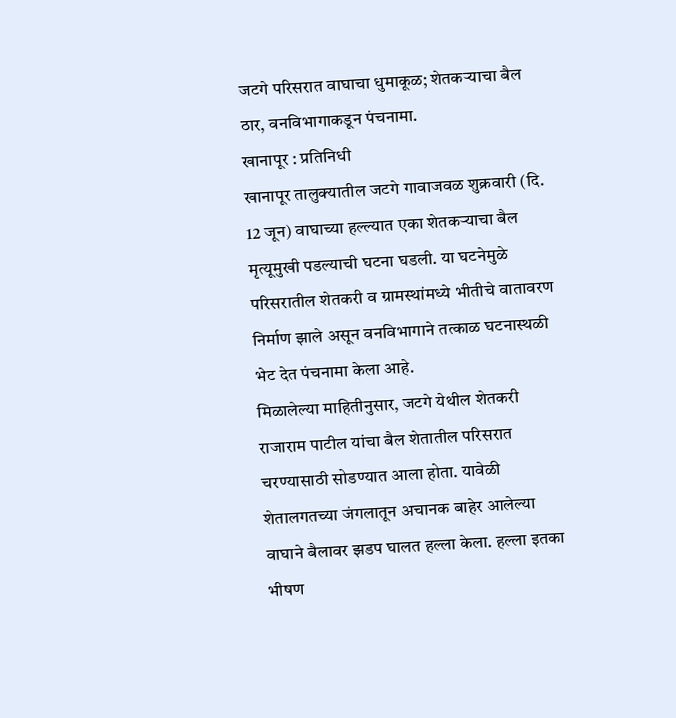जटगे परिसरात वाघाचा धुमाकूळ; शेतकऱ्याचा बैल ठार, वनविभागाकडून पंचनामा.
खानापूर : प्रतिनिधी
खानापूर तालुक्यातील जटगे गावाजवळ शुक्रवारी (दि. 12 जून) वाघाच्या हल्ल्यात एका शेतकऱ्याचा बैल मृत्यूमुखी पडल्याची घटना घडली. या घटनेमुळे परिसरातील शेतकरी व ग्रामस्थांमध्ये भीतीचे वातावरण निर्माण झाले असून वनविभागाने तत्काळ घटनास्थळी भेट देत पंचनामा केला आहे.
मिळालेल्या माहितीनुसार, जटगे येथील शेतकरी राजाराम पाटील यांचा बैल शेतातील परिसरात चरण्यासाठी सोडण्यात आला होता. यावेळी शेतालगतच्या जंगलातून अचानक बाहेर आलेल्या वाघाने बैलावर झडप घालत हल्ला केला. हल्ला इतका भीषण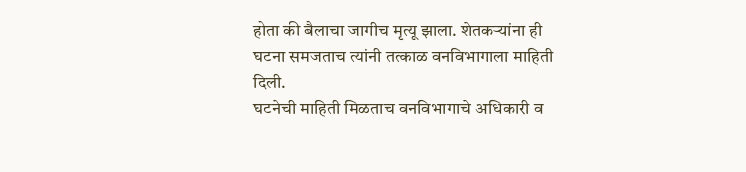होता की बैलाचा जागीच मृत्यू झाला. शेतकऱ्यांना ही घटना समजताच त्यांनी तत्काळ वनविभागाला माहिती दिली.
घटनेची माहिती मिळताच वनविभागाचे अधिकारी व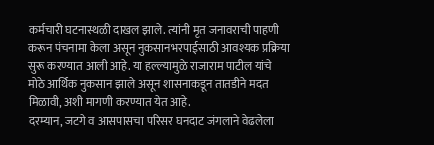कर्मचारी घटनास्थळी दाखल झाले. त्यांनी मृत जनावराची पाहणी करून पंचनामा केला असून नुकसानभरपाईसाठी आवश्यक प्रक्रिया सुरू करण्यात आली आहे. या हल्ल्यामुळे राजाराम पाटील यांचे मोठे आर्थिक नुकसान झाले असून शासनाकडून तातडीने मदत मिळावी, अशी मागणी करण्यात येत आहे.
दरम्यान, जटगे व आसपासचा परिसर घनदाट जंगलाने वेढलेला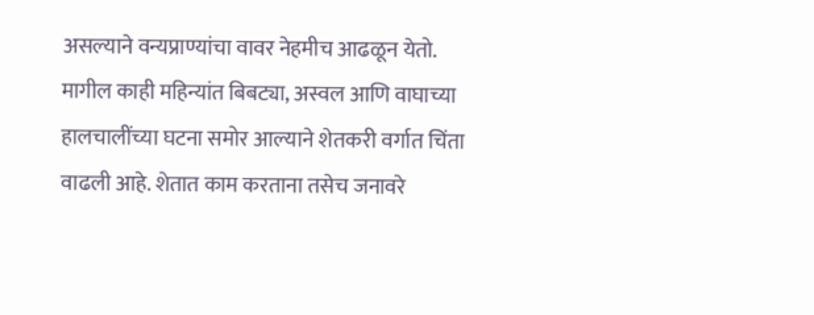असल्याने वन्यप्राण्यांचा वावर नेहमीच आढळून येतो. मागील काही महिन्यांत बिबट्या, अस्वल आणि वाघाच्या हालचालींच्या घटना समोर आल्याने शेतकरी वर्गात चिंता वाढली आहे. शेतात काम करताना तसेच जनावरे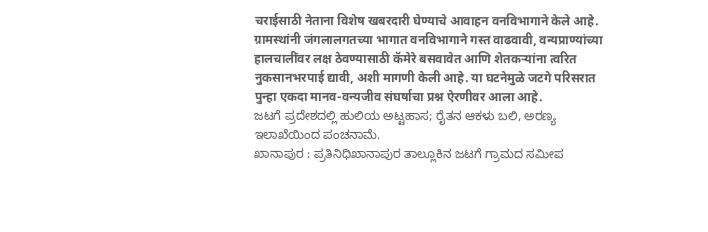चराईसाठी नेताना विशेष खबरदारी घेण्याचे आवाहन वनविभागाने केले आहे.
ग्रामस्थांनी जंगलालगतच्या भागात वनविभागाने गस्त वाढवावी, वन्यप्राण्यांच्या हालचालींवर लक्ष ठेवण्यासाठी कॅमेरे बसवावेत आणि शेतकऱ्यांना त्वरित नुकसानभरपाई द्यावी, अशी मागणी केली आहे. या घटनेमुळे जटगे परिसरात पुन्हा एकदा मानव-वन्यजीव संघर्षाचा प्रश्न ऐरणीवर आला आहे.
ಜಟಗೆ ಪ್ರದೇಶದಲ್ಲಿ ಹುಲಿಯ ಅಟ್ಟಹಾಸ; ರೈತನ ಆಕಳು ಬಲಿ, ಅರಣ್ಯ ಇಲಾಖೆಯಿಂದ ಪಂಚನಾಮೆ.
ಖಾನಾಪುರ : ಪ್ರತಿನಿಧಿಖಾನಾಪುರ ತಾಲ್ಲೂಕಿನ ಜಟಗೆ ಗ್ರಾಮದ ಸಮೀಪ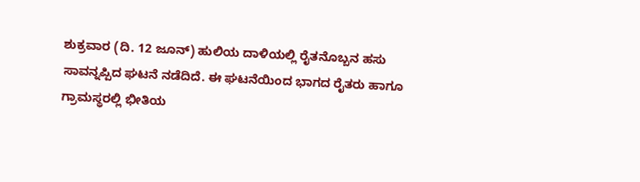ಶುಕ್ರವಾರ (ದಿ. 12 ಜೂನ್) ಹುಲಿಯ ದಾಳಿಯಲ್ಲಿ ರೈತನೊಬ್ಬನ ಹಸು ಸಾವನ್ನಪ್ಪಿದ ಘಟನೆ ನಡೆದಿದೆ. ಈ ಘಟನೆಯಿಂದ ಭಾಗದ ರೈತರು ಹಾಗೂ ಗ್ರಾಮಸ್ಥರಲ್ಲಿ ಭೀತಿಯ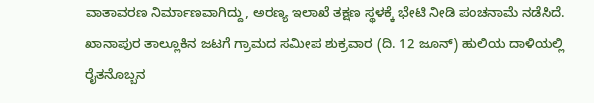ವಾತಾವರಣ ನಿರ್ಮಾಣವಾಗಿದ್ದು, ಅರಣ್ಯ ಇಲಾಖೆ ತಕ್ಷಣ ಸ್ಥಳಕ್ಕೆ ಭೇಟಿ ನೀಡಿ ಪಂಚನಾಮೆ ನಡೆಸಿದೆ.
ಖಾನಾಪುರ ತಾಲ್ಲೂಕಿನ ಜಟಗೆ ಗ್ರಾಮದ ಸಮೀಪ ಶುಕ್ರವಾರ (ದಿ. 12 ಜೂನ್) ಹುಲಿಯ ದಾಳಿಯಲ್ಲಿ ರೈತನೊಬ್ಬನ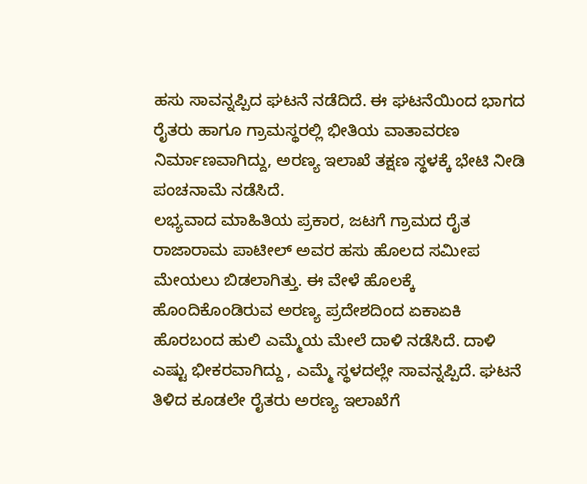ಹಸು ಸಾವನ್ನಪ್ಪಿದ ಘಟನೆ ನಡೆದಿದೆ. ಈ ಘಟನೆಯಿಂದ ಭಾಗದ ರೈತರು ಹಾಗೂ ಗ್ರಾಮಸ್ಥರಲ್ಲಿ ಭೀತಿಯ ವಾತಾವರಣ ನಿರ್ಮಾಣವಾಗಿದ್ದು, ಅರಣ್ಯ ಇಲಾಖೆ ತಕ್ಷಣ ಸ್ಥಳಕ್ಕೆ ಭೇಟಿ ನೀಡಿ ಪಂಚನಾಮೆ ನಡೆಸಿದೆ.
ಲಭ್ಯವಾದ ಮಾಹಿತಿಯ ಪ್ರಕಾರ, ಜಟಗೆ ಗ್ರಾಮದ ರೈತ ರಾಜಾರಾಮ ಪಾಟೀಲ್ ಅವರ ಹಸು ಹೊಲದ ಸಮೀಪ ಮೇಯಲು ಬಿಡಲಾಗಿತ್ತು. ಈ ವೇಳೆ ಹೊಲಕ್ಕೆ ಹೊಂದಿಕೊಂಡಿರುವ ಅರಣ್ಯ ಪ್ರದೇಶದಿಂದ ಏಕಾಏಕಿ ಹೊರಬಂದ ಹುಲಿ ಎಮ್ಮೆಯ ಮೇಲೆ ದಾಳಿ ನಡೆಸಿದೆ. ದಾಳಿ ಎಷ್ಟು ಭೀಕರವಾಗಿದ್ದು , ಎಮ್ಮೆ ಸ್ಥಳದಲ್ಲೇ ಸಾವನ್ನಪ್ಪಿದೆ. ಘಟನೆ ತಿಳಿದ ಕೂಡಲೇ ರೈತರು ಅರಣ್ಯ ಇಲಾಖೆಗೆ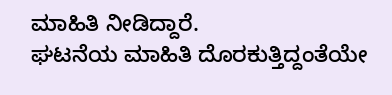ಮಾಹಿತಿ ನೀಡಿದ್ದಾರೆ.
ಘಟನೆಯ ಮಾಹಿತಿ ದೊರಕುತ್ತಿದ್ದಂತೆಯೇ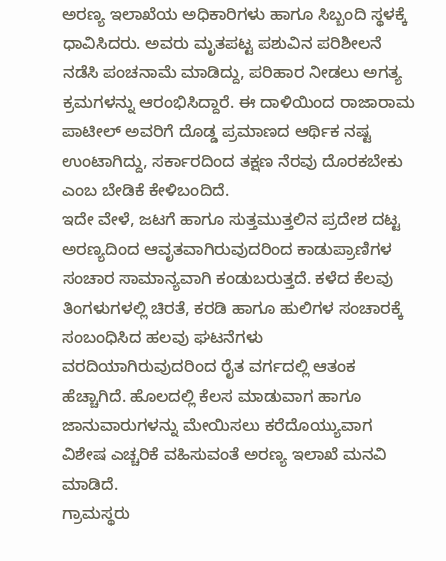ಅರಣ್ಯ ಇಲಾಖೆಯ ಅಧಿಕಾರಿಗಳು ಹಾಗೂ ಸಿಬ್ಬಂದಿ ಸ್ಥಳಕ್ಕೆ ಧಾವಿಸಿದರು. ಅವರು ಮೃತಪಟ್ಟ ಪಶುವಿನ ಪರಿಶೀಲನೆ ನಡೆಸಿ ಪಂಚನಾಮೆ ಮಾಡಿದ್ದು, ಪರಿಹಾರ ನೀಡಲು ಅಗತ್ಯ ಕ್ರಮಗಳನ್ನು ಆರಂಭಿಸಿದ್ದಾರೆ. ಈ ದಾಳಿಯಿಂದ ರಾಜಾರಾಮ ಪಾಟೀಲ್ ಅವರಿಗೆ ದೊಡ್ಡ ಪ್ರಮಾಣದ ಆರ್ಥಿಕ ನಷ್ಟ ಉಂಟಾಗಿದ್ದು, ಸರ್ಕಾರದಿಂದ ತಕ್ಷಣ ನೆರವು ದೊರಕಬೇಕು ಎಂಬ ಬೇಡಿಕೆ ಕೇಳಿಬಂದಿದೆ.
ಇದೇ ವೇಳೆ, ಜಟಗೆ ಹಾಗೂ ಸುತ್ತಮುತ್ತಲಿನ ಪ್ರದೇಶ ದಟ್ಟ ಅರಣ್ಯದಿಂದ ಆವೃತವಾಗಿರುವುದರಿಂದ ಕಾಡುಪ್ರಾಣಿಗಳ ಸಂಚಾರ ಸಾಮಾನ್ಯವಾಗಿ ಕಂಡುಬರುತ್ತದೆ. ಕಳೆದ ಕೆಲವು ತಿಂಗಳುಗಳಲ್ಲಿ ಚಿರತೆ, ಕರಡಿ ಹಾಗೂ ಹುಲಿಗಳ ಸಂಚಾರಕ್ಕೆ ಸಂಬಂಧಿಸಿದ ಹಲವು ಘಟನೆಗಳು ವರದಿಯಾಗಿರುವುದರಿಂದ ರೈತ ವರ್ಗದಲ್ಲಿ ಆತಂಕ ಹೆಚ್ಚಾಗಿದೆ. ಹೊಲದಲ್ಲಿ ಕೆಲಸ ಮಾಡುವಾಗ ಹಾಗೂ ಜಾನುವಾರುಗಳನ್ನು ಮೇಯಿಸಲು ಕರೆದೊಯ್ಯುವಾಗ ವಿಶೇಷ ಎಚ್ಚರಿಕೆ ವಹಿಸುವಂತೆ ಅರಣ್ಯ ಇಲಾಖೆ ಮನವಿ ಮಾಡಿದೆ.
ಗ್ರಾಮಸ್ಥರು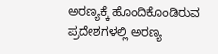ಅರಣ್ಯಕ್ಕೆ ಹೊಂದಿಕೊಂಡಿರುವ ಪ್ರದೇಶಗಳಲ್ಲಿ ಅರಣ್ಯ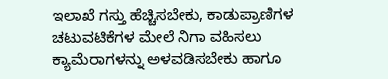ಇಲಾಖೆ ಗಸ್ತು ಹೆಚ್ಚಿಸಬೇಕು, ಕಾಡುಪ್ರಾಣಿಗಳ ಚಟುವಟಿಕೆಗಳ ಮೇಲೆ ನಿಗಾ ವಹಿಸಲು ಕ್ಯಾಮೆರಾಗಳನ್ನು ಅಳವಡಿಸಬೇಕು ಹಾಗೂ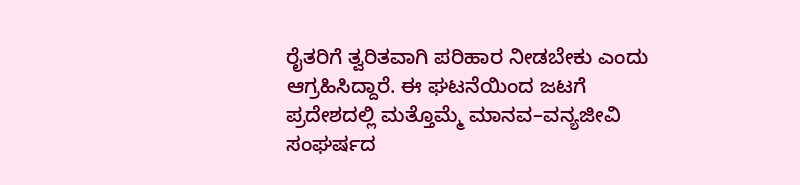ರೈತರಿಗೆ ತ್ವರಿತವಾಗಿ ಪರಿಹಾರ ನೀಡಬೇಕು ಎಂದು ಆಗ್ರಹಿಸಿದ್ದಾರೆ. ಈ ಘಟನೆಯಿಂದ ಜಟಗೆ ಪ್ರದೇಶದಲ್ಲಿ ಮತ್ತೊಮ್ಮೆ ಮಾನವ–ವನ್ಯಜೀವಿ ಸಂಘರ್ಷದ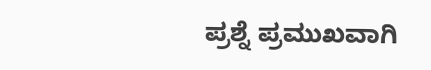ಪ್ರಶ್ನೆ ಪ್ರಮುಖವಾಗಿ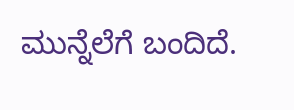ಮುನ್ನೆಲೆಗೆ ಬಂದಿದೆ.